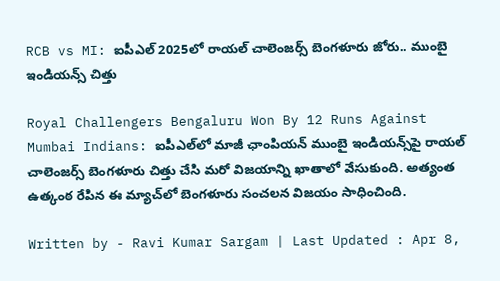RCB vs MI: ఐపీఎల్‌ 2025లో రాయల్‌ చాలెంజర్స్‌ బెంగళూరు జోరు.. ముంబై ఇండియన్స్‌ చిత్తు

Royal Challengers Bengaluru Won By 12 Runs Against Mumbai Indians: ఐపీఎల్‌లో మాజీ ఛాంపియన్‌ ముంబై ఇండియన్స్‌పై రాయల్‌ చాలెంజర్స్‌ బెంగళూరు చిత్తు చేసి మరో విజయాన్ని ఖాతాలో వేసుకుంది. అత్యంత ఉత్కంఠ రేపిన ఈ మ్యాచ్‌లో బెంగళూరు సంచలన విజయం సాధించింది.

Written by - Ravi Kumar Sargam | Last Updated : Apr 8,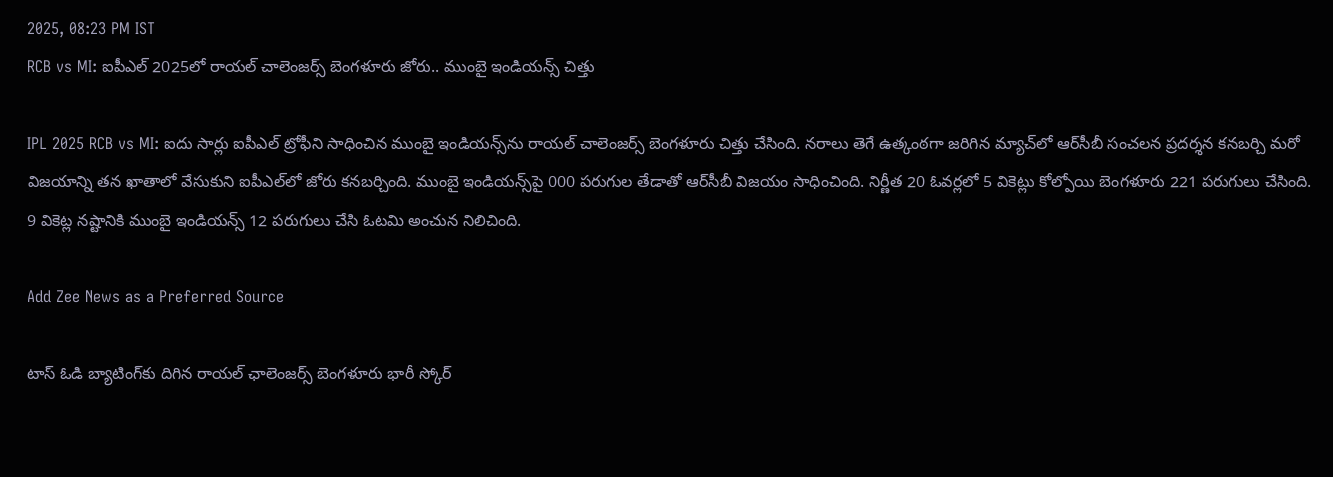2025, 08:23 PM IST
RCB vs MI: ఐపీఎల్‌ 2025లో రాయల్‌ చాలెంజర్స్‌ బెంగళూరు జోరు.. ముంబై ఇండియన్స్‌ చిత్తు

IPL 2025 RCB vs MI: ఐదు సార్లు ఐపీఎల్‌ ట్రోఫీని సాధించిన ముంబై ఇండియన్స్‌ను రాయల్‌ చాలెంజర్స్‌ బెంగళూరు చిత్తు చేసింది. నరాలు తెగే ఉత్కంఠగా జరిగిన మ్యాచ్‌లో ఆర్‌సీబీ సంచలన ప్రదర్శన కనబర్చి మరో విజయాన్ని తన ఖాతాలో వేసుకుని ఐపీఎల్‌లో జోరు కనబర్చింది. ముంబై ఇండియన్స్‌పై 000 పరుగుల తేడాతో ఆర్‌సీబీ విజయం సాధించింది. నిర్ణీత 20 ఓవర్లలో 5 వికెట్లు కోల్పోయి బెంగళూరు 221 పరుగులు చేసింది. 9 వికెట్ల నష్టానికి ముంబై ఇండియన్స్‌ 12 పరుగులు చేసి ఓటమి అంచున నిలిచింది.

Add Zee News as a Preferred Source

టాస్‌ ఓడి బ్యాటింగ్‌కు దిగిన రాయల్‌ ఛాలెంజర్స్‌ బెంగళూరు భారీ స్కోర్‌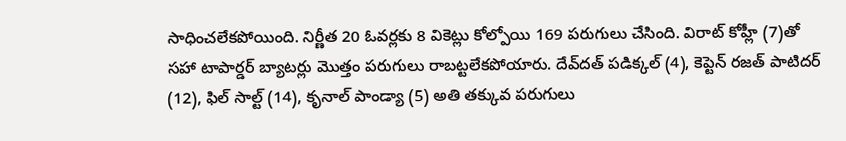సాధించలేకపోయింది. నిర్ణీత 20 ఓవర్లకు 8 వికెట్లు కోల్పోయి 169 పరుగులు చేసింది. విరాట్‌ కోహ్లీ (7)తో సహా టాపార్డర్‌ బ్యాటర్లు మొత్తం పరుగులు రాబట్టలేకపోయారు. దేవ్‌దత్‌ పడిక్కల్‌ (4), కెప్టెన్‌ రజత్‌ పాటిదర్‌ (12), ఫిల్‌ సాల్ట్‌ (14), కృనాల్‌ పాండ్యా (5) అతి తక్కువ పరుగులు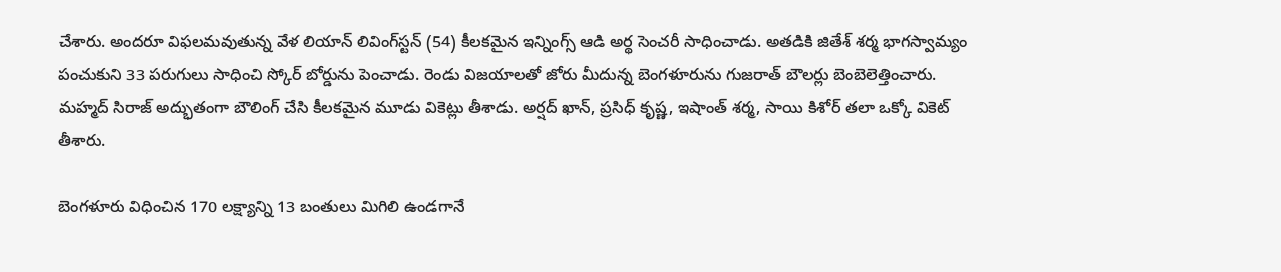చేశారు. అందరూ విఫలమవుతున్న వేళ లియాన్‌ లివింగ్‌స్టన్‌ (54) కీలకమైన ఇన్నింగ్స్‌ ఆడి అర్థ సెంచరీ సాధించాడు. అతడికి జితేశ్‌ శర్మ భాగస్వామ్యం పంచుకుని 33 పరుగులు సాధించి స్కోర్‌ బోర్డును పెంచాడు. రెండు విజయాలతో జోరు మీదున్న బెంగళూరును గుజరాత్‌ బౌలర్లు బెంబెలెత్తించారు. మహ్మద్‌ సిరాజ్‌ అద్భుతంగా బౌలింగ్‌ చేసి కీలకమైన మూడు వికెట్లు తీశాడు. అర్షద్‌ ఖాన్‌, ప్రసిధ్‌ కృష్ణ, ఇషాంత్‌ శర్మ, సాయి కిశోర్‌ తలా ఒక్కో వికెట్‌ తీశారు.

బెంగళూరు విధించిన 170 లక్ష్యాన్ని 13 బంతులు మిగిలి ఉండగానే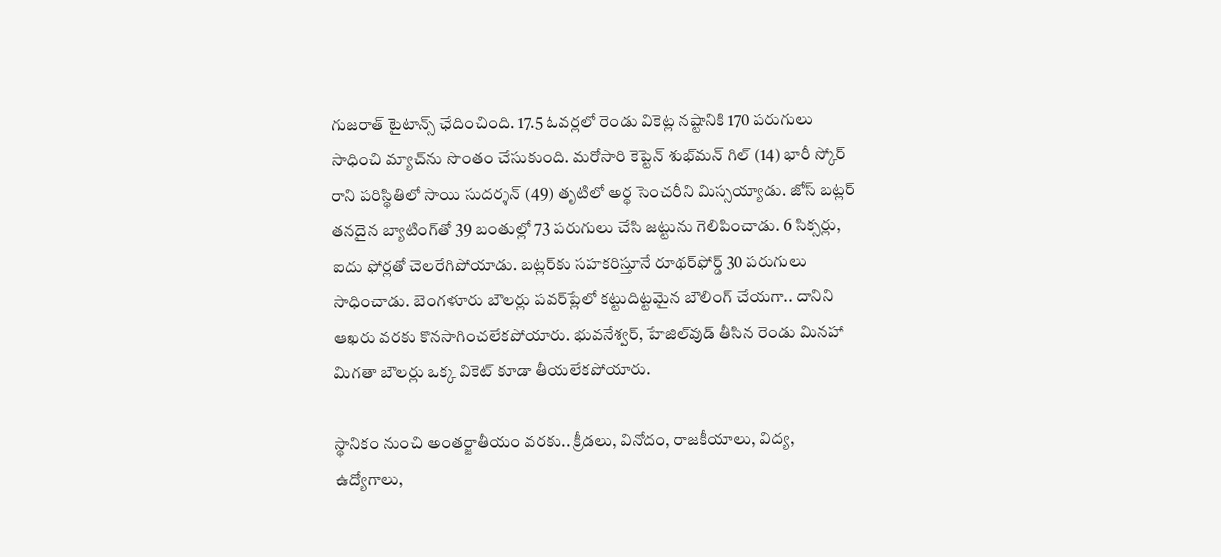గుజరాత్‌ టైటాన్స్‌ ఛేదించింది. 17.5 ఓవర్లలో రెండు వికెట్ల నష్టానికి 170 పరుగులు సాధించి మ్యాచ్‌ను సొంతం చేసుకుంది. మరోసారి కెప్టెన్‌ శుభ్‌మన్‌ గిల్‌ (14) భారీ స్కోర్‌ రాని పరిస్థితిలో సాయి సుదర్శన్‌ (49) తృటిలో అర్థ సెంచరీని మిస్సయ్యాడు. జోస్‌ బట్లర్‌ తనదైన బ్యాటింగ్‌తో 39 బంతుల్లో 73 పరుగులు చేసి జట్టును గెలిపించాడు. 6 సిక్సర్లు, ఐదు ఫోర్లతో చెలరేగిపోయాడు. బట్లర్‌కు సహకరిస్తూనే రూథర్‌ఫోర్డ్‌ 30 పరుగులు సాధించాడు. బెంగళూరు బౌలర్లు పవర్‌ప్లేలో కట్టుదిట్టమైన బౌలింగ్‌ చేయగా.. దానిని ఆఖరు వరకు కొనసాగించలేకపోయారు. భువనేశ్వర్‌, హేజిల్‌వుడ్‌ తీసిన రెండు మినహా మిగతా బౌలర్లు ఒక్క వికెట్‌ కూడా తీయలేకపోయారు.

స్థానికం నుంచి అంతర్జాతీయం వరకు.. క్రీడలు, వినోదం, రాజకీయాలు, విద్య, ఉద్యోగాలు,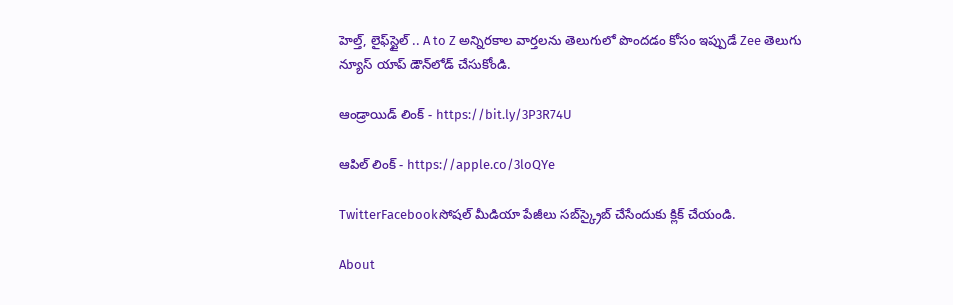హెల్త్, లైఫ్‌స్టైల్ .. A to Z అన్నిరకాల వార్తలను తెలుగులో పొందడం కోసం ఇప్పుడే Zee తెలుగు న్యూస్ యాప్ డౌన్‌లోడ్ చేసుకోండి.

ఆండ్రాయిడ్ లింక్ - https://bit.ly/3P3R74U

ఆపిల్ లింక్ - https://apple.co/3loQYe

TwitterFacebookసోషల్ మీడియా పేజీలు సబ్‌స్క్రైబ్ చేసేందుకు క్లిక్ చేయండి.

About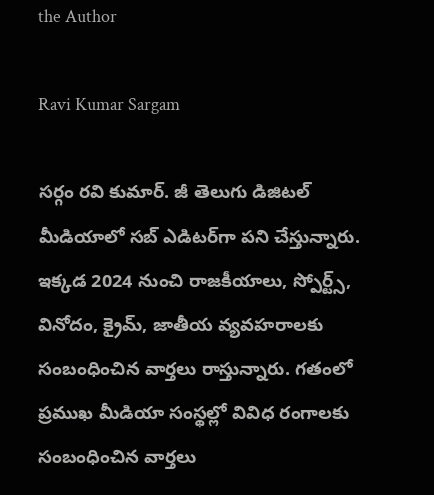the Author

Ravi Kumar Sargam

సర్గం రవి కుమార్‌. జీ తెలుగు డిజిటల్ మీడియాలో సబ్ ఎడిటర్‌గా పని చేస్తున్నారు. ఇక్కడ 2024 నుంచి రాజకీయాలు, స్పోర్ట్స్, వినోదం, క్రైమ్, జాతీయ వ్యవహరాలకు సంబంధించిన వార్తలు రాస్తున్నారు. గతంలో ప్రముఖ మీడియా సంస్థల్లో వివిధ రంగాలకు సంబంధించిన వార్తలు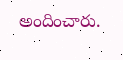అందించారు.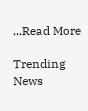...Read More

Trending News